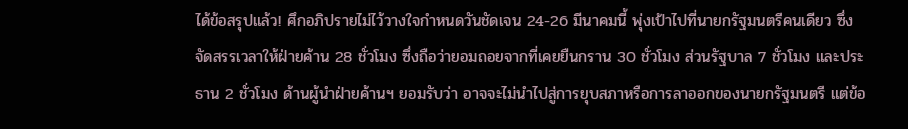ได้ข้อสรุปแล้ว! ศึกอภิปรายไม่ไว้วางใจกำหนดวันชัดเจน 24-26 มีนาคมนี้ พุ่งเป้าไปที่นายกรัฐมนตรีคนเดียว ซึ่งจัดสรรเวลาให้ฝ่ายค้าน 28 ชั่วโมง ซึ่งถือว่ายอมถอยจากที่เคยยืนกราน 30 ชั่วโมง ส่วนรัฐบาล 7 ชั่วโมง และประธาน 2 ชั่วโมง ด้านผู้นำฝ่ายค้านฯ ยอมรับว่า อาจจะไม่นำไปสู่การยุบสภาหรือการลาออกของนายกรัฐมนตรี แต่ข้อ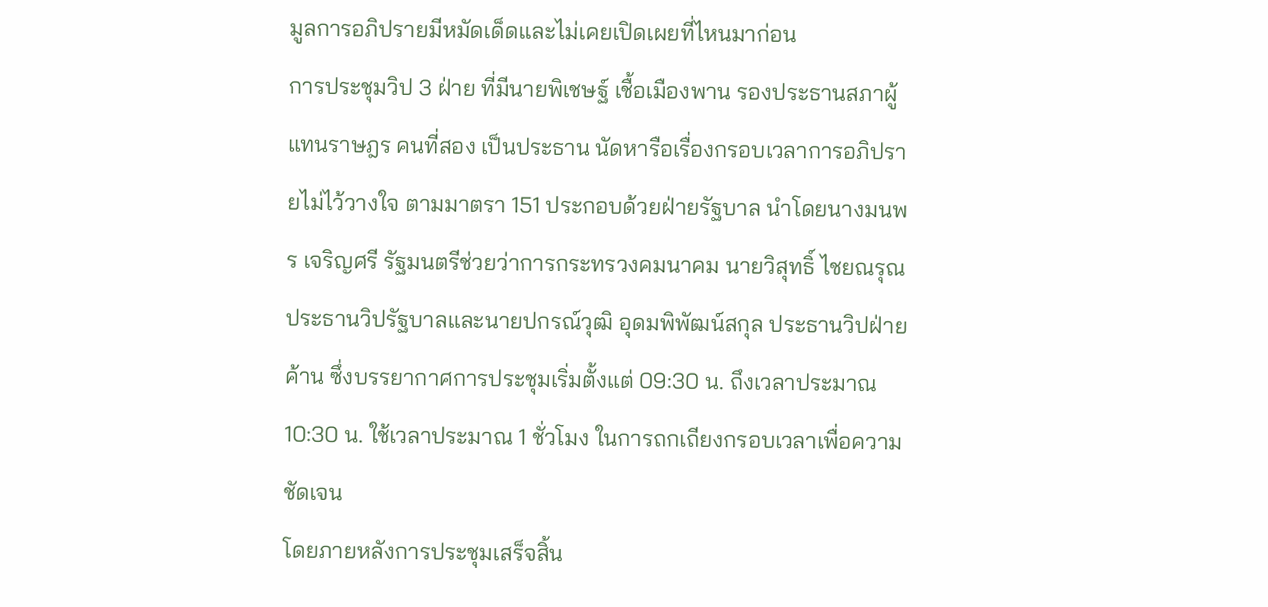มูลการอภิปรายมีหมัดเด็ดและไม่เคยเปิดเผยที่ไหนมาก่อน
การประชุมวิป 3 ฝ่าย ที่มีนายพิเชษฐ์ เชื้อเมืองพาน รองประธานสภาผู้แทนราษฎร คนที่สอง เป็นประธาน นัดหารือเรื่องกรอบเวลาการอภิปรายไม่ไว้วางใจ ตามมาตรา 151 ประกอบด้วยฝ่ายรัฐบาล นำโดยนางมนพร เจริญศรี รัฐมนตรีช่วยว่าการกระทรวงคมนาคม นายวิสุทธิ์ ไชยณรุณ ประธานวิปรัฐบาลและนายปกรณ์วุฒิ อุดมพิพัฒน์สกุล ประธานวิปฝ่ายค้าน ซึ่งบรรยากาศการประชุมเริ่มตั้งแต่ 09:30 น. ถึงเวลาประมาณ 10:30 น. ใช้เวลาประมาณ 1 ชั่วโมง ในการถกเถียงกรอบเวลาเพื่อความชัดเจน
โดยภายหลังการประชุมเสร็จสิ้น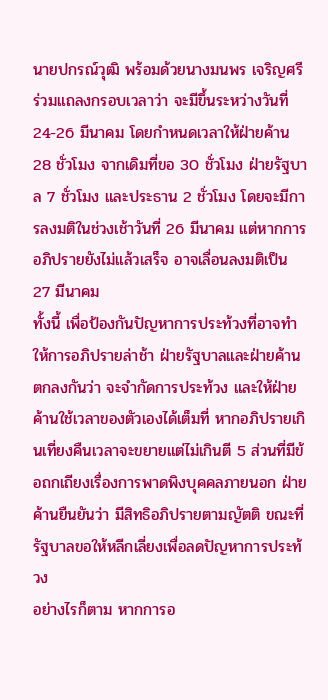นายปกรณ์วุฒิ พร้อมด้วยนางมนพร เจริญศรี ร่วมแถลงกรอบเวลาว่า จะมีขึ้นระหว่างวันที่ 24-26 มีนาคม โดยกำหนดเวลาให้ฝ่ายค้าน 28 ชั่วโมง จากเดิมที่ขอ 30 ชั่วโมง ฝ่ายรัฐบาล 7 ชั่วโมง และประธาน 2 ชั่วโมง โดยจะมีการลงมติในช่วงเช้าวันที่ 26 มีนาคม แต่หากการอภิปรายยังไม่แล้วเสร็จ อาจเลื่อนลงมติเป็น 27 มีนาคม
ทั้งนี้ เพื่อป้องกันปัญหาการประท้วงที่อาจทำให้การอภิปรายล่าช้า ฝ่ายรัฐบาลและฝ่ายค้านตกลงกันว่า จะจำกัดการประท้วง และให้ฝ่ายค้านใช้เวลาของตัวเองได้เต็มที่ หากอภิปรายเกินเที่ยงคืนเวลาจะขยายแต่ไม่เกินตี 5 ส่วนที่มีข้อถกเถียงเรื่องการพาดพิงบุคคลภายนอก ฝ่ายค้านยืนยันว่า มีสิทธิอภิปรายตามญัตติ ขณะที่รัฐบาลขอให้หลีกเลี่ยงเพื่อลดปัญหาการประท้วง
อย่างไรก็ตาม หากการอ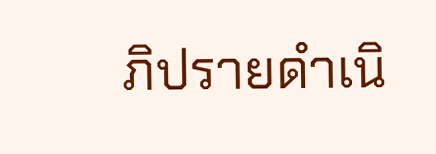ภิปรายดำเนิ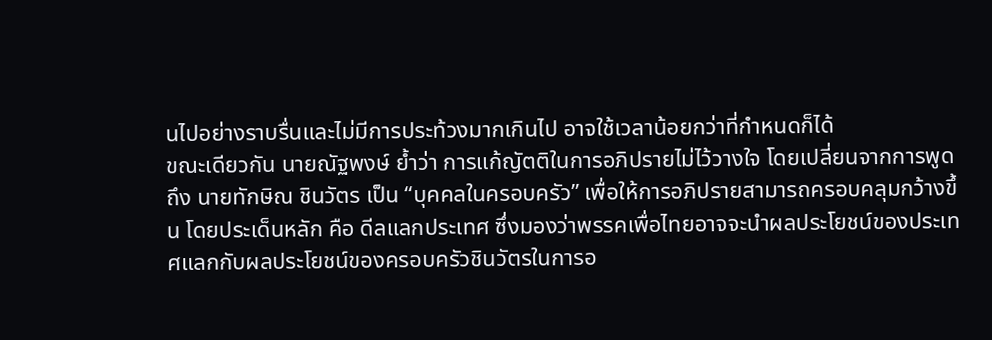นไปอย่างราบรื่นและไม่มีการประท้วงมากเกินไป อาจใช้เวลาน้อยกว่าที่กำหนดก็ได้
ขณะเดียวกัน นายณัฐพงษ์ ย้ำว่า การแก้ญัตติในการอภิปรายไม่ไว้วางใจ โดยเปลี่ยนจากการพูดถึง นายทักษิณ ชินวัตร เป็น “บุคคลในครอบครัว” เพื่อให้การอภิปรายสามารถครอบคลุมกว้างขึ้น โดยประเด็นหลัก คือ ดีลแลกประเทศ ซึ่งมองว่าพรรคเพื่อไทยอาจจะนำผลประโยชน์ของประเทศแลกกับผลประโยชน์ของครอบครัวชินวัตรในการอ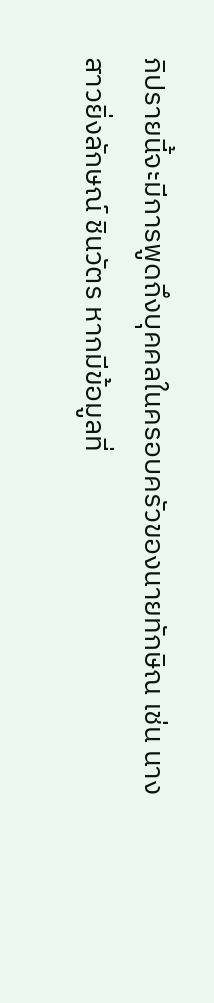ภิปรายนี้จะมีการพูดถึงบุคคลในครอบครัวของนายทักษิณ เช่น นางสาวยิ่งลักษณ์ ชินวัตร หากมีข้อมูลที่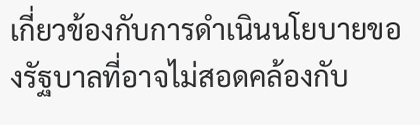เกี่ยวข้องกับการดำเนินนโยบายของรัฐบาลที่อาจไม่สอดคล้องกับ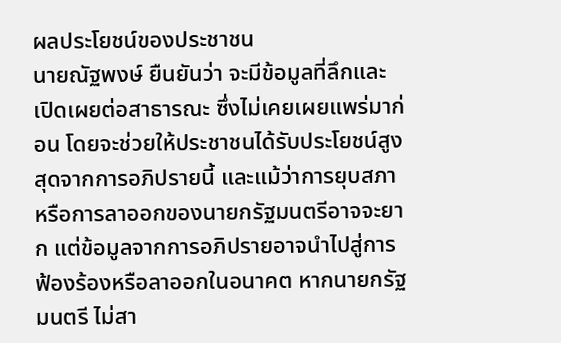ผลประโยชน์ของประชาชน
นายณัฐพงษ์ ยืนยันว่า จะมีข้อมูลที่ลึกและเปิดเผยต่อสาธารณะ ซึ่งไม่เคยเผยแพร่มาก่อน โดยจะช่วยให้ประชาชนได้รับประโยชน์สูงสุดจากการอภิปรายนี้ และแม้ว่าการยุบสภาหรือการลาออกของนายกรัฐมนตรีอาจจะยาก แต่ข้อมูลจากการอภิปรายอาจนำไปสู่การฟ้องร้องหรือลาออกในอนาคต หากนายกรัฐมนตรี ไม่สา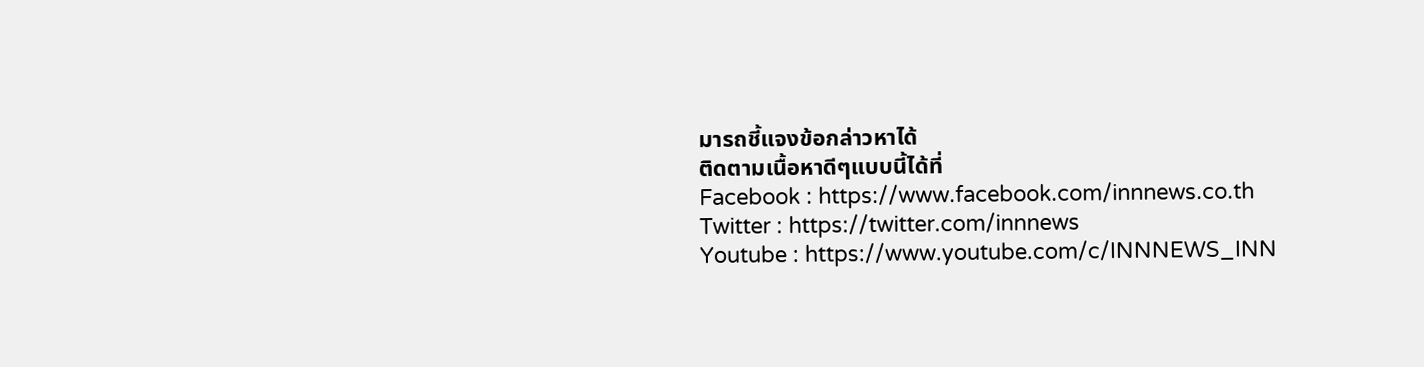มารถชี้แจงข้อกล่าวหาได้
ติดตามเนื้อหาดีๆแบบนี้ได้ที่
Facebook : https://www.facebook.com/innnews.co.th
Twitter : https://twitter.com/innnews
Youtube : https://www.youtube.com/c/INNNEWS_INN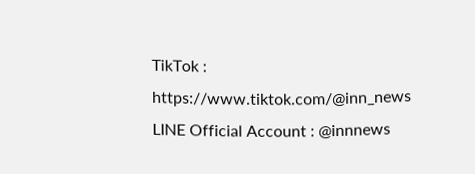TikTok : https://www.tiktok.com/@inn_news
LINE Official Account : @innnews